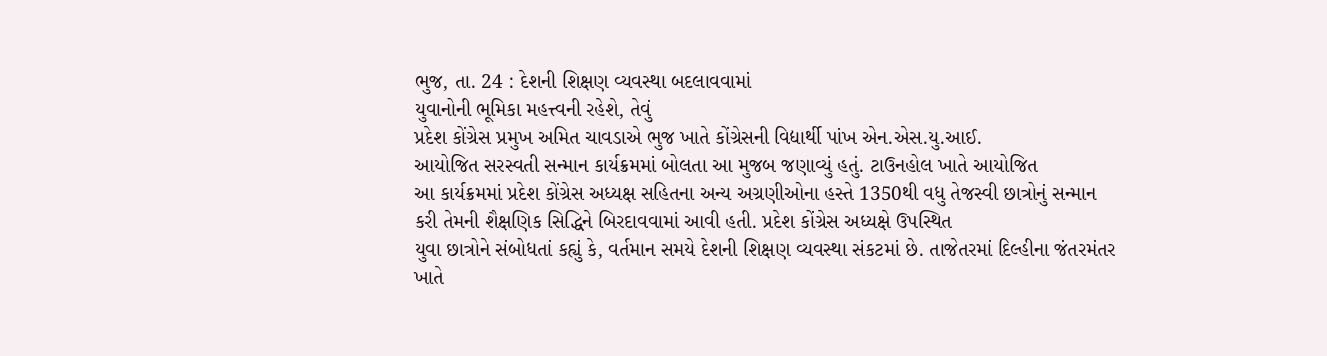ભુજ, તા. 24 : દેશની શિક્ષણ વ્યવસ્થા બદલાવવામાં
યુવાનોની ભૂમિકા મહત્ત્વની રહેશે, તેવું
પ્રદેશ કોંગ્રેસ પ્રમુખ અમિત ચાવડાએ ભુજ ખાતે કોંગ્રેસની વિદ્યાર્થી પાંખ એન.એસ.યુ.આઈ.
આયોજિત સરસ્વતી સન્માન કાર્યક્રમમાં બોલતા આ મુજબ જણાવ્યું હતું. ટાઉનહોલ ખાતે આયોજિત
આ કાર્યક્રમમાં પ્રદેશ કોંગ્રેસ અધ્યક્ષ સહિતના અન્ય અગ્રણીઓના હસ્તે 1350થી વધુ તેજસ્વી છાત્રોનું સન્માન
કરી તેમની શૈક્ષણિક સિદ્ધિને બિરદાવવામાં આવી હતી. પ્રદેશ કોંગ્રેસ અધ્યક્ષે ઉપસ્થિત
યુવા છાત્રોને સંબોધતાં કહ્યું કે, વર્તમાન સમયે દેશની શિક્ષણ વ્યવસ્થા સંકટમાં છે. તાજેતરમાં દિલ્હીના જંતરમંતર
ખાતે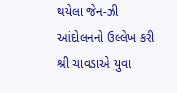થયેલા જેન-ઝી આંદોલનનો ઉલ્લેખ કરી શ્રી ચાવડાએ યુવા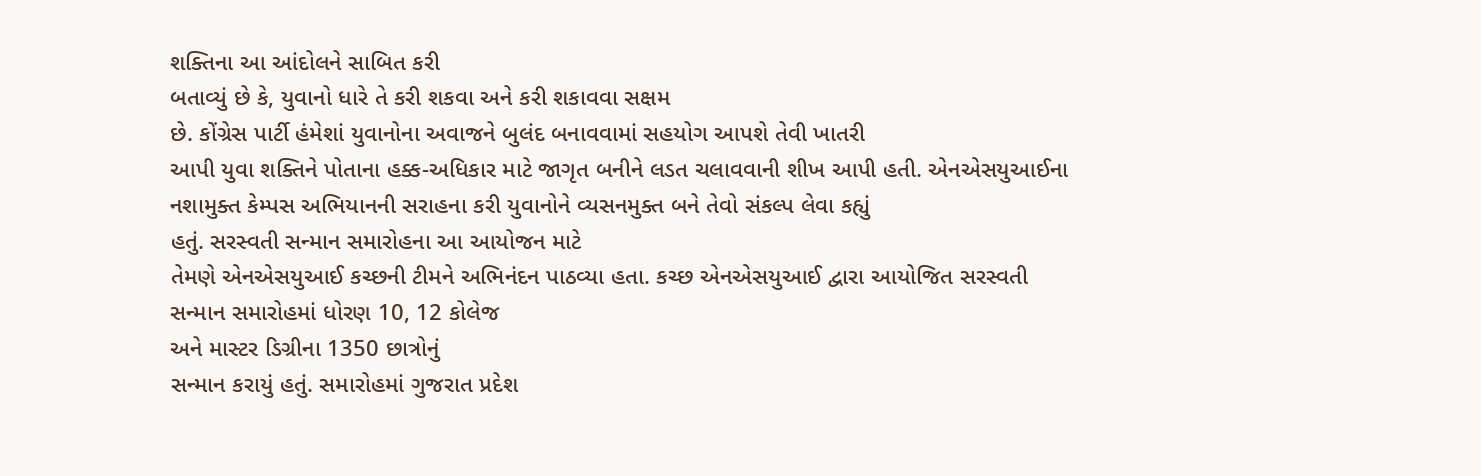શક્તિના આ આંદોલને સાબિત કરી
બતાવ્યું છે કે, યુવાનો ધારે તે કરી શકવા અને કરી શકાવવા સક્ષમ
છે. કોંગ્રેસ પાર્ટી હંમેશાં યુવાનોના અવાજને બુલંદ બનાવવામાં સહયોગ આપશે તેવી ખાતરી
આપી યુવા શક્તિને પોતાના હક્ક-અધિકાર માટે જાગૃત બનીને લડત ચલાવવાની શીખ આપી હતી. એનએસયુઆઈના
નશામુક્ત કેમ્પસ અભિયાનની સરાહના કરી યુવાનોને વ્યસનમુક્ત બને તેવો સંકલ્પ લેવા કહ્યું
હતું. સરસ્વતી સન્માન સમારોહના આ આયોજન માટે
તેમણે એનએસયુઆઈ કચ્છની ટીમને અભિનંદન પાઠવ્યા હતા. કચ્છ એનએસયુઆઈ દ્વારા આયોજિત સરસ્વતી
સન્માન સમારોહમાં ધોરણ 10, 12 કોલેજ
અને માસ્ટર ડિગ્રીના 1350 છાત્રોનું
સન્માન કરાયું હતું. સમારોહમાં ગુજરાત પ્રદેશ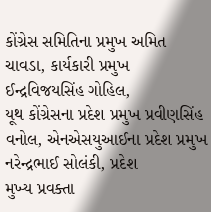કોંગ્રેસ સમિતિના પ્રમુખ અમિત ચાવડા, કાર્યકારી પ્રમુખ ઈન્દ્રવિજયસિંહ ગોહિલ,
યૂથ કોંગ્રેસના પ્રદેશ પ્રમુખ પ્રવીણસિંહ વનોલ, એનએસયુઆઈના પ્રદેશ પ્રમુખ નરેન્દ્રભાઈ સોલંકી, પ્રદેશ
મુખ્ય પ્રવક્તા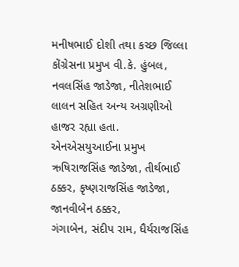મનીષભાઈ દોશી તથા કચ્છ જિલ્લા કોંગ્રેસના પ્રમુખ વી.કે. હુંબલ,
નવલસિંહ જાડેજા, નીતેશભાઈ લાલન સહિત અન્ય અગ્રણીઓ
હાજર રહ્યા હતા. એનએસયુઆઈના પ્રમુખ ઋષિરાજસિંહ જાડેજા, તીર્થભાઈ
ઠક્કર, કૃષ્ણરાજસિંહ જાડેજા, જાનવીબેન ઠક્કર,
ગંગાબેન, સંદીપ રામ, ધૈર્યરાજસિંહ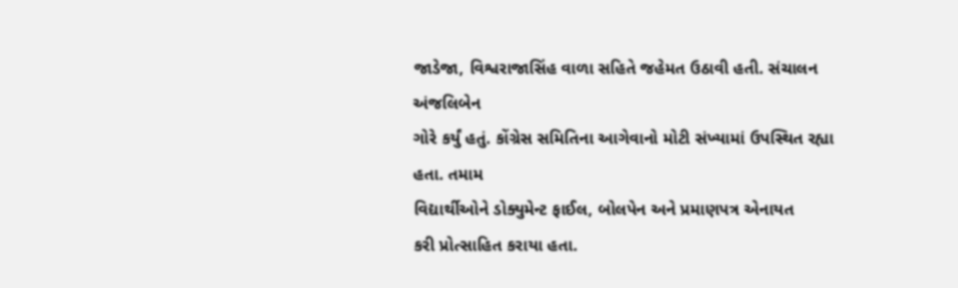જાડેજા, વિશ્વરાજાસિંહ વાળા સહિતે જહેમત ઉઠાવી હતી. સંચાલન અંજલિબેન
ગોરે કર્યું હતું. કોંગ્રેસ સમિતિના આગેવાનો મોટી સંખ્યામાં ઉપસ્થિત રહ્યા હતા. તમામ
વિદ્યાર્થીઓને ડોક્યુમેન્ટ ફાઈલ, બોલપેન અને પ્રમાણપત્ર એનાયત
કરી પ્રોત્સાહિત કરાયા હતા.